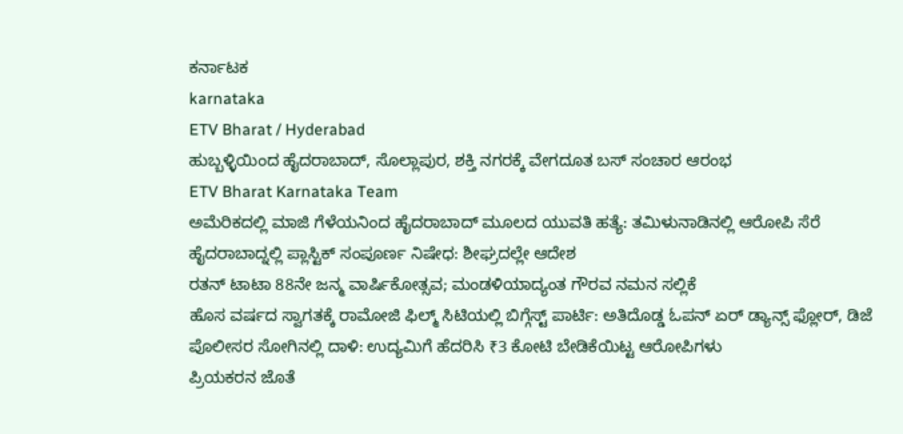ಕರ್ನಾಟಕ
karnataka
ETV Bharat / Hyderabad
ಹುಬ್ಬಳ್ಳಿಯಿಂದ ಹೈದರಾಬಾದ್, ಸೊಲ್ಲಾಪುರ, ಶಕ್ತಿ ನಗರಕ್ಕೆ ವೇಗದೂತ ಬಸ್ ಸಂಚಾರ ಆರಂಭ
ETV Bharat Karnataka Team
ಅಮೆರಿಕದಲ್ಲಿ ಮಾಜಿ ಗೆಳೆಯನಿಂದ ಹೈದರಾಬಾದ್ ಮೂಲದ ಯುವತಿ ಹತ್ಯೆ: ತಮಿಳುನಾಡಿನಲ್ಲಿ ಆರೋಪಿ ಸೆರೆ
ಹೈದರಾಬಾದ್ನಲ್ಲಿ ಪ್ಲಾಸ್ಟಿಕ್ ಸಂಪೂರ್ಣ ನಿಷೇಧ: ಶೀಘ್ರದಲ್ಲೇ ಆದೇಶ
ರತನ್ ಟಾಟಾ 88ನೇ ಜನ್ಮ ವಾರ್ಷಿಕೋತ್ಸವ; ಮಂಡಳಿಯಾದ್ಯಂತ ಗೌರವ ನಮನ ಸಲ್ಲಿಕೆ
ಹೊಸ ವರ್ಷದ ಸ್ವಾಗತಕ್ಕೆ ರಾಮೋಜಿ ಫಿಲ್ಮ್ ಸಿಟಿಯಲ್ಲಿ ಬಿಗ್ಗೆಸ್ಟ್ ಪಾರ್ಟಿ: ಅತಿದೊಡ್ಡ ಓಪನ್ ಏರ್ ಡ್ಯಾನ್ಸ್ ಫ್ಲೋರ್, ಡಿಜೆ
ಪೊಲೀಸರ ಸೋಗಿನಲ್ಲಿ ದಾಳಿ: ಉದ್ಯಮಿಗೆ ಹೆದರಿಸಿ ₹3 ಕೋಟಿ ಬೇಡಿಕೆಯಿಟ್ಟ ಆರೋಪಿಗಳು
ಪ್ರಿಯಕರನ ಜೊತೆ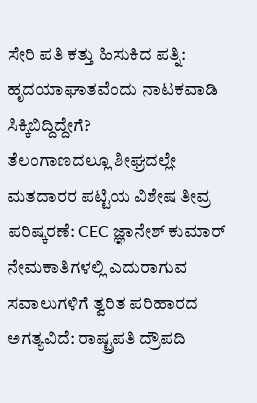ಸೇರಿ ಪತಿ ಕತ್ತು ಹಿಸುಕಿದ ಪತ್ನಿ: ಹೃದಯಾಘಾತವೆಂದು ನಾಟಕವಾಡಿ ಸಿಕ್ಕಿಬಿದ್ದಿದ್ದೇಗೆ?
ತೆಲಂಗಾಣದಲ್ಲೂ ಶೀಘ್ರದಲ್ಲೇ ಮತದಾರರ ಪಟ್ಟಿಯ ವಿಶೇಷ ತೀವ್ರ ಪರಿಷ್ಕರಣೆ: CEC ಜ್ಞಾನೇಶ್ ಕುಮಾರ್
ನೇಮಕಾತಿಗಳಲ್ಲಿ ಎದುರಾಗುವ ಸವಾಲುಗಳಿಗೆ ತ್ವರಿತ ಪರಿಹಾರದ ಅಗತ್ಯವಿದೆ: ರಾಷ್ಟ್ರಪತಿ ದ್ರೌಪದಿ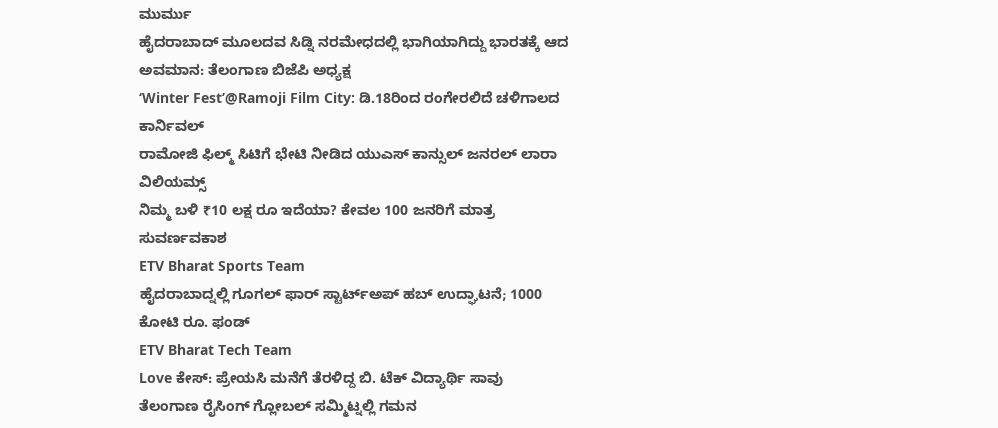ಮುರ್ಮು
ಹೈದರಾಬಾದ್ ಮೂಲದವ ಸಿಡ್ನಿ ನರಮೇಧದಲ್ಲಿ ಭಾಗಿಯಾಗಿದ್ದು ಭಾರತಕ್ಕೆ ಆದ ಅವಮಾನ: ತೆಲಂಗಾಣ ಬಿಜೆಪಿ ಅಧ್ಯಕ್ಷ
‘Winter Fest’@Ramoji Film City: ಡಿ.18ರಿಂದ ರಂಗೇರಲಿದೆ ಚಳಿಗಾಲದ ಕಾರ್ನಿವಲ್
ರಾಮೋಜಿ ಫಿಲ್ಮ್ ಸಿಟಿಗೆ ಭೇಟಿ ನೀಡಿದ ಯುಎಸ್ ಕಾನ್ಸುಲ್ ಜನರಲ್ ಲಾರಾ ವಿಲಿಯಮ್ಸ್
ನಿಮ್ಮ ಬಳಿ ₹10 ಲಕ್ಷ ರೂ ಇದೆಯಾ? ಕೇವಲ 100 ಜನರಿಗೆ ಮಾತ್ರ ಸುವರ್ಣವಕಾಶ
ETV Bharat Sports Team
ಹೈದರಾಬಾದ್ನಲ್ಲಿ ಗೂಗಲ್ ಫಾರ್ ಸ್ಟಾರ್ಟ್ಅಪ್ ಹಬ್ ಉದ್ಘಾಟನೆ; 1000 ಕೋಟಿ ರೂ. ಫಂಡ್
ETV Bharat Tech Team
Love ಕೇಸ್: ಪ್ರೇಯಸಿ ಮನೆಗೆ ತೆರಳಿದ್ದ ಬಿ. ಟೆಕ್ ವಿದ್ಯಾರ್ಥಿ ಸಾವು
ತೆಲಂಗಾಣ ರೈಸಿಂಗ್ ಗ್ಲೋಬಲ್ ಸಮ್ಮಿಟ್ನಲ್ಲಿ ಗಮನ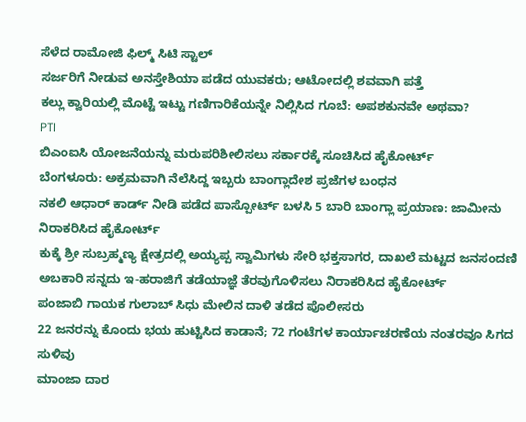ಸೆಳೆದ ರಾಮೋಜಿ ಫಿಲ್ಮ್ ಸಿಟಿ ಸ್ಟಾಲ್
ಸರ್ಜರಿಗೆ ನೀಡುವ ಅನಸ್ತೇಶಿಯಾ ಪಡೆದ ಯುವಕರು; ಆಟೋದಲ್ಲಿ ಶವವಾಗಿ ಪತ್ತೆ
ಕಲ್ಲು ಕ್ವಾರಿಯಲ್ಲಿ ಮೊಟ್ಟೆ ಇಟ್ಟು ಗಣಿಗಾರಿಕೆಯನ್ನೇ ನಿಲ್ಲಿಸಿದ ಗೂಬೆ: ಅಪಶಕುನವೇ ಅಥವಾ?
PTI
ಬಿಎಂಐಸಿ ಯೋಜನೆಯನ್ನು ಮರುಪರಿಶೀಲಿಸಲು ಸರ್ಕಾರಕ್ಕೆ ಸೂಚಿಸಿದ ಹೈಕೋರ್ಟ್
ಬೆಂಗಳೂರು: ಅಕ್ರಮವಾಗಿ ನೆಲೆಸಿದ್ದ ಇಬ್ಬರು ಬಾಂಗ್ಲಾದೇಶ ಪ್ರಜೆಗಳ ಬಂಧನ
ನಕಲಿ ಆಧಾರ್ ಕಾರ್ಡ್ ನೀಡಿ ಪಡೆದ ಪಾಸ್ಪೋರ್ಟ್ ಬಳಸಿ 5 ಬಾರಿ ಬಾಂಗ್ಲಾ ಪ್ರಯಾಣ: ಜಾಮೀನು ನಿರಾಕರಿಸಿದ ಹೈಕೋರ್ಟ್
ಕುಕ್ಕೆ ಶ್ರೀ ಸುಬ್ರಹ್ಮಣ್ಯ ಕ್ಷೇತ್ರದಲ್ಲಿ ಅಯ್ಯಪ್ಪ ಸ್ವಾಮಿಗಳು ಸೇರಿ ಭಕ್ತಸಾಗರ, ದಾಖಲೆ ಮಟ್ಟದ ಜನಸಂದಣಿ
ಅಬಕಾರಿ ಸನ್ನದು ಇ-ಹರಾಜಿಗೆ ತಡೆಯಾಜ್ಞೆ ತೆರವುಗೊಳಿಸಲು ನಿರಾಕರಿಸಿದ ಹೈಕೋರ್ಟ್
ಪಂಜಾಬಿ ಗಾಯಕ ಗುಲಾಬ್ ಸಿಧು ಮೇಲಿನ ದಾಳಿ ತಡೆದ ಪೊಲೀಸರು
22 ಜನರನ್ನು ಕೊಂದು ಭಯ ಹುಟ್ಟಿಸಿದ ಕಾಡಾನೆ; 72 ಗಂಟೆಗಳ ಕಾರ್ಯಾಚರಣೆಯ ನಂತರವೂ ಸಿಗದ ಸುಳಿವು
ಮಾಂಜಾ ದಾರ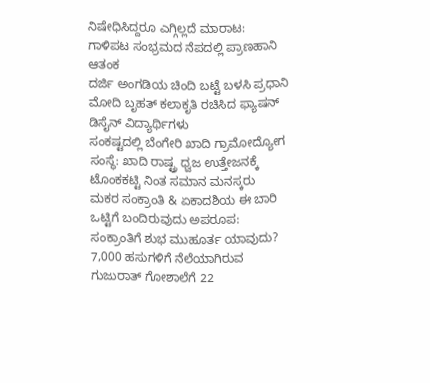ನಿಷೇಧಿಸಿದ್ದರೂ ಎಗ್ಗಿಲ್ಲದೆ ಮಾರಾಟ: ಗಾಳಿಪಟ ಸಂಭ್ರಮದ ನೆಪದಲ್ಲಿ ಪ್ರಾಣಹಾನಿ ಆತಂಕ
ದರ್ಜಿ ಅಂಗಡಿಯ ಚಿಂದಿ ಬಟ್ಟೆ ಬಳಸಿ ಪ್ರಧಾನಿ ಮೋದಿ ಬೃಹತ್ ಕಲಾಕೃತಿ ರಚಿಸಿದ ಫ್ಯಾಷನ್ ಡಿಸೈನ್ ವಿದ್ಯಾರ್ಥಿಗಳು
ಸಂಕಷ್ಟದಲ್ಲಿ ಬೆಂಗೇರಿ ಖಾದಿ ಗ್ರಾಮೋದ್ಯೋಗ ಸಂಸ್ಥೆ: ಖಾದಿ ರಾಷ್ಟ್ರ ಧ್ವಜ ಉತ್ತೇಜನಕ್ಕೆ ಟೊಂಕಕಟ್ಟಿ ನಿಂತ ಸಮಾನ ಮನಸ್ಕರು
ಮಕರ ಸಂಕ್ರಾಂತಿ & ಏಕಾದಶಿಯ ಈ ಬಾರಿ ಒಟ್ಟಿಗೆ ಬಂದಿರುವುದು ಅಪರೂಪ: ಸಂಕ್ರಾಂತಿಗೆ ಶುಭ ಮುಹೂರ್ತ ಯಾವುದು?
7,000 ಹಸುಗಳಿಗೆ ನೆಲೆಯಾಗಿರುವ ಗುಜುರಾತ್ ಗೋಶಾಲೆಗೆ 22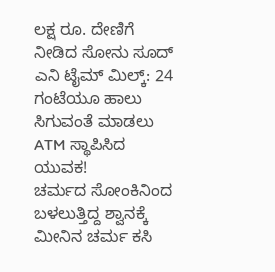ಲಕ್ಷ ರೂ. ದೇಣಿಗೆ ನೀಡಿದ ಸೋನು ಸೂದ್
ಎನಿ ಟೈಮ್ ಮಿಲ್ಕ್: 24 ಗಂಟೆಯೂ ಹಾಲು ಸಿಗುವಂತೆ ಮಾಡಲು ATM ಸ್ಥಾಪಿಸಿದ ಯುವಕ!
ಚರ್ಮದ ಸೋಂಕಿನಿಂದ ಬಳಲುತ್ತಿದ್ದ ಶ್ವಾನಕ್ಕೆ ಮೀನಿನ ಚರ್ಮ ಕಸಿ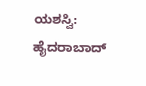ಯಶಸ್ವಿ: ಹೈದರಾಬಾದ್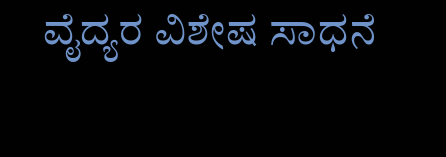ವೈದ್ಯರ ವಿಶೇಷ ಸಾಧನೆ